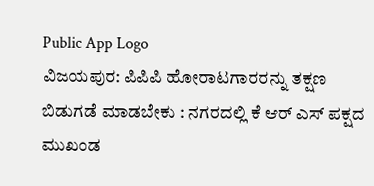Public App Logo
ವಿಜಯಪುರ: ಪಿಪಿಪಿ ಹೋರಾಟಗಾರರನ್ನು ತಕ್ಷಣ ಬಿಡುಗಡೆ ಮಾಡಬೇಕು : ನಗರದಲ್ಲಿ ಕೆ ಆರ್ ಎಸ್ ಪಕ್ಷದ ಮುಖಂಡ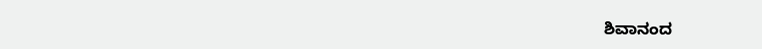ಶಿವಾನಂದ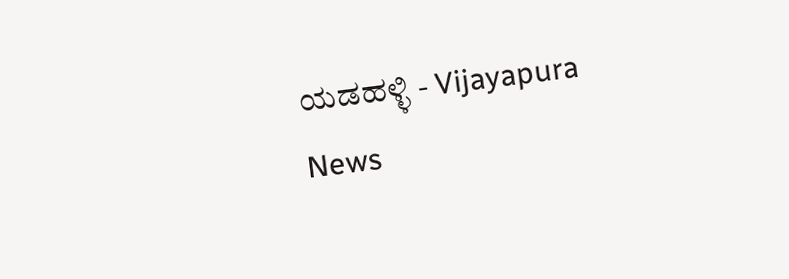ಯಡಹಳ್ಳಿ - Vijayapura News